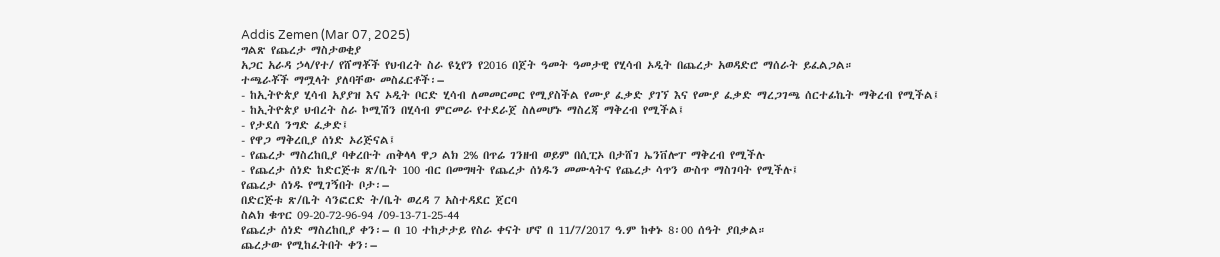Addis Zemen (Mar 07, 2025)
ግልጽ የጨረታ ማስታወቂያ
አጋር አራዳ ኃላ/የተ/ የሸማቾች የህብረት ስራ ዩኒየን የ2016 በጀት ዓመት ዓመታዊ የሂሳብ ኦዲት በጨረታ አወዳድሮ ማሰራት ይፈልጋል።
ተጫራቾች ማሟላት ያለባቸው መስፈርቶች፡–
- ከኢትዮጵያ ሂሳብ አያያዝ እና ኦዲት ቦርድ ሂሳብ ለመመርመር የሚያስችል የሙያ ፈቃድ ያገኘ እና የሙያ ፈቃድ ማረጋገጫ ሰርተፊኬት ማቅረብ የሚችል፤
- ከኢትዮጵያ ህብረት ስራ ኮሚሽን በሂሳብ ምርመራ የተደራጀ ስለመሆኑ ማስረጃ ማቅረብ የሚችል፤
- የታደሰ ንግድ ፈቃድ፤
- የዋጋ ማቅረቢያ ሰነድ ኦሪጅናል፤
- የጨረታ ማስረከቢያ ባቀረቡት ጠቅላላ ዋጋ ልክ 2% በጥሬ ገንዘብ ወይም በሲፒኦ በታሸገ ኤንቨሎፐ ማቅረብ የሚችሉ
- የጨረታ ሰነድ ከድርጅቱ ጽ/ቤት 100 ብር በመግዛት የጨረታ ሰነዱን መሙላትና የጨረታ ሳጥን ውስጥ ማስገባት የሚችሉ፤
የጨረታ ሰነዱ የሚገኝበት ቦታ፡–
በድርጅቱ ጽ/ቤት ሳንፎርድ ት/ቤት ወረዳ 7 አስተዳደር ጀርባ
ስልክ ቁጥር 09-20-72-96-94 /09-13-71-25-44
የጨረታ ሰነድ ማስረከቢያ ቀን፡– በ 10 ተከታታይ የስራ ቀናት ሆኖ በ 11/7/2017 ዓ.ም ከቀኑ 8፡00 ሰዓት ያበቃል።
ጨረታው የሚከፈትበት ቀን፡–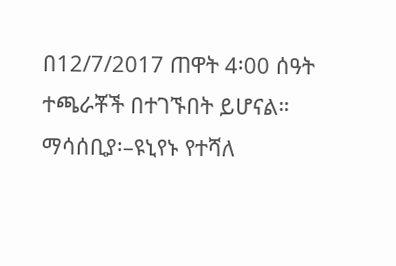በ12/7/2017 ጠዋት 4፡00 ሰዓት ተጫራቾች በተገኙበት ይሆናል።
ማሳሰቢያ፡–ዩኒየኑ የተሻለ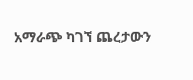አማራጭ ካገኘ ጨረታውን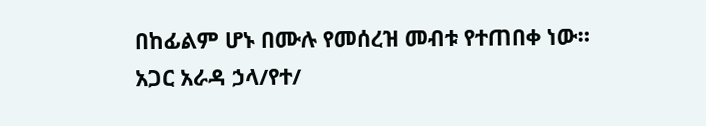በከፊልም ሆኑ በሙሉ የመሰረዝ መብቱ የተጠበቀ ነው።
አጋር አራዳ ኃላ/የተ/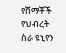የሸማቾች የህብረት ስራ ዩኒየን